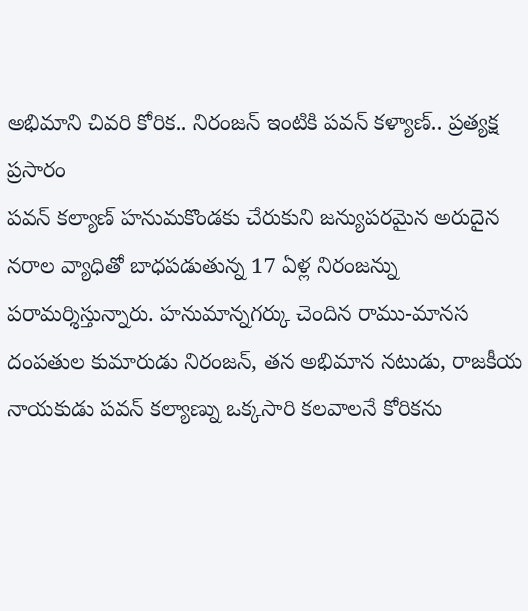అభిమాని చివరి కోరిక.. నిరంజన్ ఇంటికి పవన్ కళ్యాణ్.. ప్రత్యక్ష ప్రసారం
పవన్ కల్యాణ్ హనుమకొండకు చేరుకుని జన్యుపరమైన అరుదైన నరాల వ్యాధితో బాధపడుతున్న 17 ఏళ్ల నిరంజన్ను పరామర్శిస్తున్నారు. హనుమాన్నగర్కు చెందిన రాము-మానస దంపతుల కుమారుడు నిరంజన్, తన అభిమాన నటుడు, రాజకీయ నాయకుడు పవన్ కల్యాణ్ను ఒక్కసారి కలవాలనే కోరికను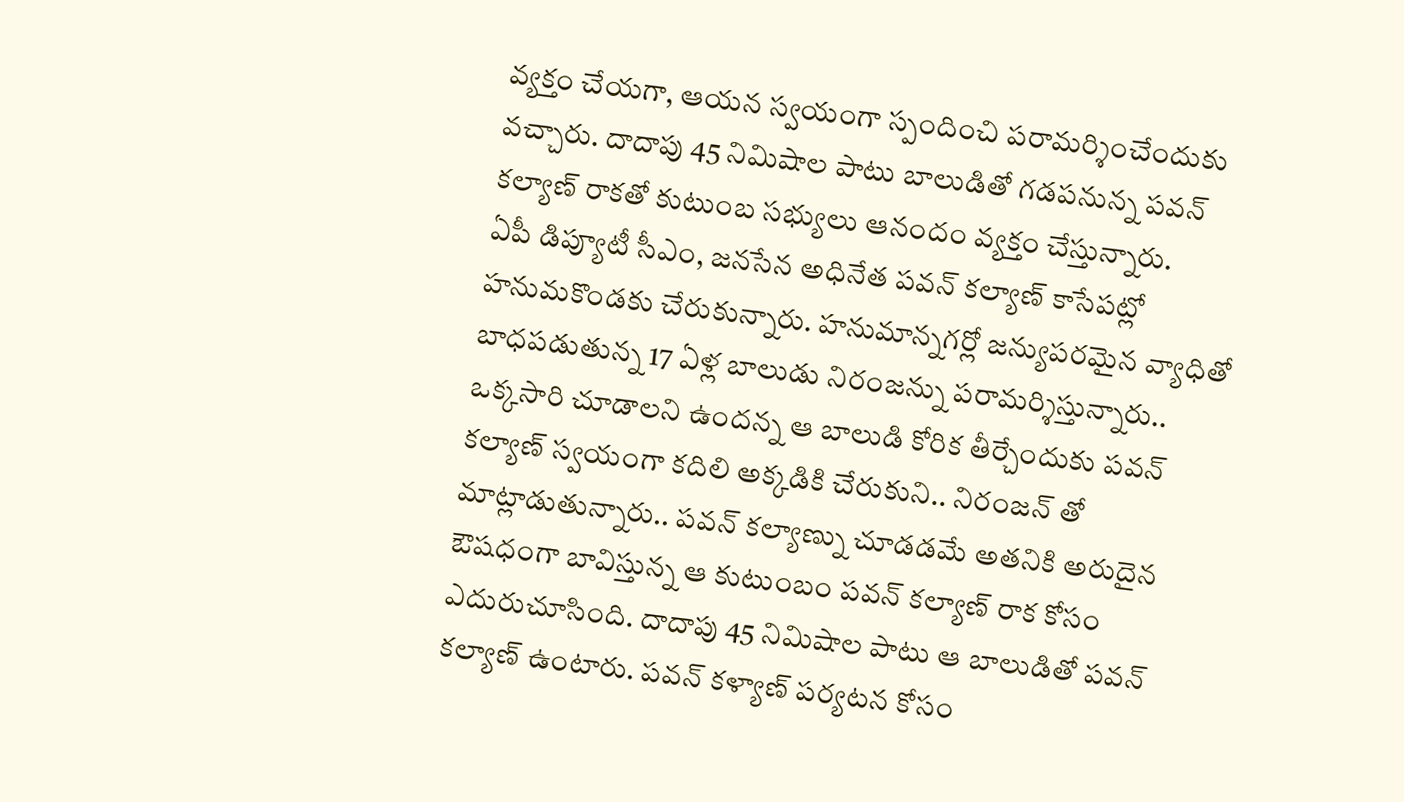వ్యక్తం చేయగా, ఆయన స్వయంగా స్పందించి పరామర్శించేందుకు వచ్చారు. దాదాపు 45 నిమిషాల పాటు బాలుడితో గడపనున్న పవన్ కల్యాణ్ రాకతో కుటుంబ సభ్యులు ఆనందం వ్యక్తం చేస్తున్నారు.
ఏపీ డిప్యూటీ సీఎం, జనసేన అధినేత పవన్ కల్యాణ్ కాసేపట్లో హనుమకొండకు చేరుకున్నారు. హనుమాన్నగర్లో జన్యుపరమైన వ్యాధితో బాధపడుతున్న 17 ఏళ్ల బాలుడు నిరంజన్ను పరామర్శిస్తున్నారు.. ఒక్కసారి చూడాలని ఉందన్న ఆ బాలుడి కోరిక తీర్చేందుకు పవన్ కల్యాణ్ స్వయంగా కదిలి అక్కడికి చేరుకుని.. నిరంజన్ తో మాట్లాడుతున్నారు.. పవన్ కల్యాణ్ను చూడడమే అతనికి అరుదైన ఔషధంగా బావిస్తున్న ఆ కుటుంబం పవన్ కల్యాణ్ రాక కోసం ఎదురుచూసింది. దాదాపు 45 నిమిషాల పాటు ఆ బాలుడితో పవన్ కల్యాణ్ ఉంటారు. పవన్ కళ్యాణ్ పర్యటన కోసం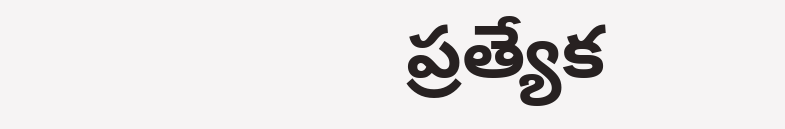ప్రత్యేక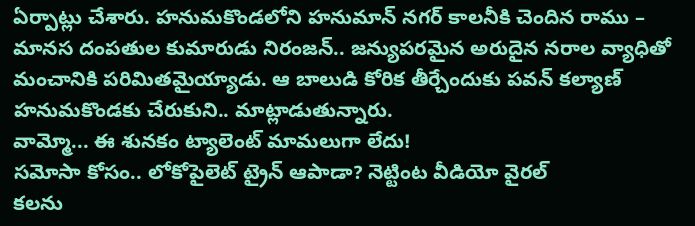ఏర్పాట్లు చేశారు. హనుమకొండలోని హనుమాన్ నగర్ కాలనీకి చెందిన రాము – మానస దంపతుల కుమారుడు నిరంజన్.. జన్యుపరమైన అరుదైన నరాల వ్యాధితో మంచానికి పరిమితమైయ్యాడు. ఆ బాలుడి కోరిక తీర్చేందుకు పవన్ కల్యాణ్ హనుమకొండకు చేరుకుని.. మాట్లాడుతున్నారు.
వామ్మో... ఈ శునకం ట్యాలెంట్ మామలుగా లేదు!
సమోసా కోసం.. లోకోపైలెట్ ట్రైన్ ఆపాడా? నెట్టింట వీడియో వైరల్
కలను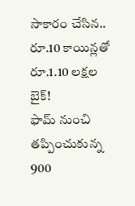సాకారం చేసిన.. రూ.10 కాయిన్లతో రూ.1.10 లక్షల బైక్!
ఫామ్ నుంచి తప్పించుకున్న 900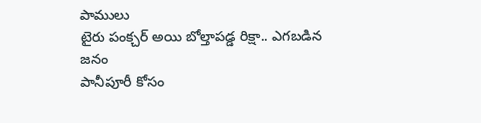పాములు
టైరు పంక్చర్ అయి బోల్తాపడ్డ రిక్షా.. ఎగబడిన జనం
పానీపూరీ కోసం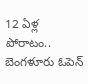12 ఏళ్ల పోరాటం..
బెంగళూరు ఓపెన్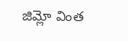జిమ్లో వింత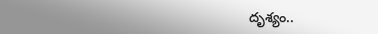దృశ్యం..